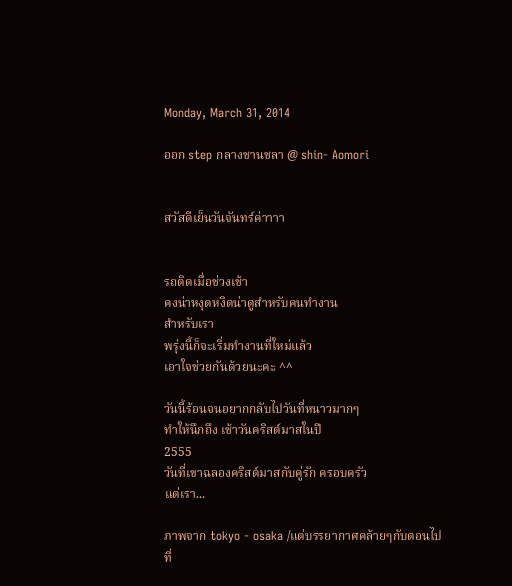Monday, March 31, 2014

ออก step กลางชานชลา @ shin- Aomori


สวัสดีเย็นวันจันทร์ค่าาาา


รถติดเมื่อช่วงเช้า
คงน่าหงุดหงิดน่าดูสำหรับคนทำงาน
สำหรับเรา
พรุ่งนี้ก็จะเริ่มทำงานที่ใหม่แล้ว
เอาใจช่วยกันด้วยนะคะ ^^

วันนี้ร้อนจนอยากกลับไปวันที่หนาวมากๆ
ทำให้นึกถึง เช้าวันคริสต์มาสในปี
2555
วันที่เขาฉลองคริสต์มาสกับคู่รัก ครอบครัว
แต่เรา...

ภาพจาก tokyo - osaka /แต่บรรยากาศคล้ายๆกับตอนไปที่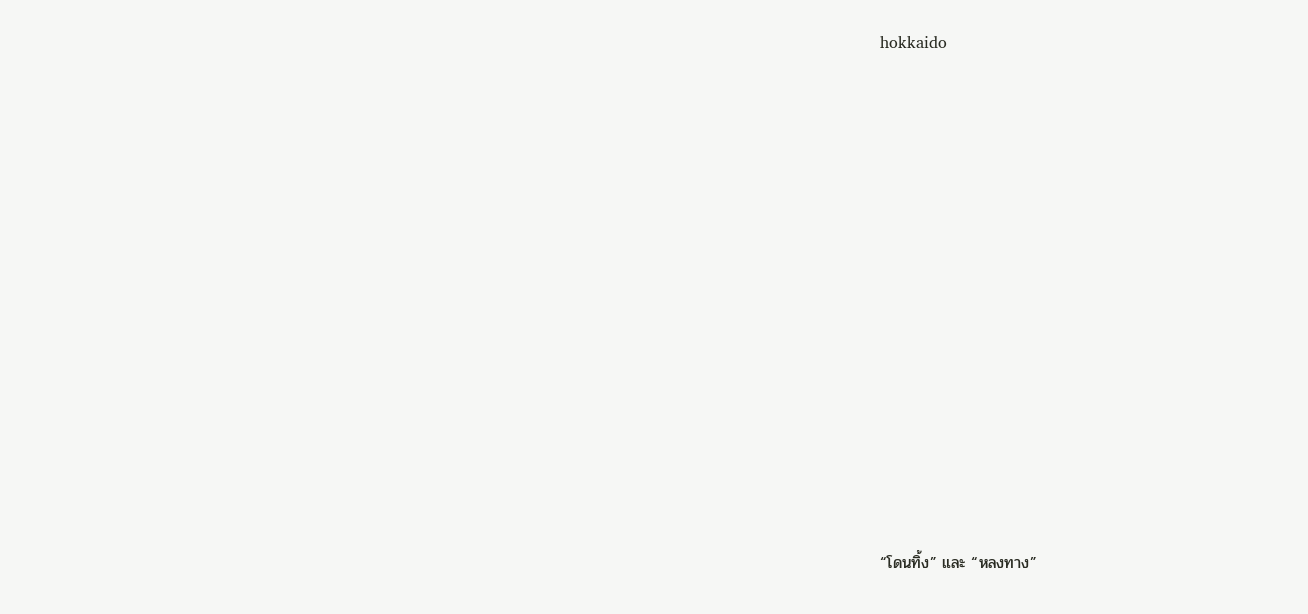hokkaido
















“โดนทิ้ง” และ “หลงทาง”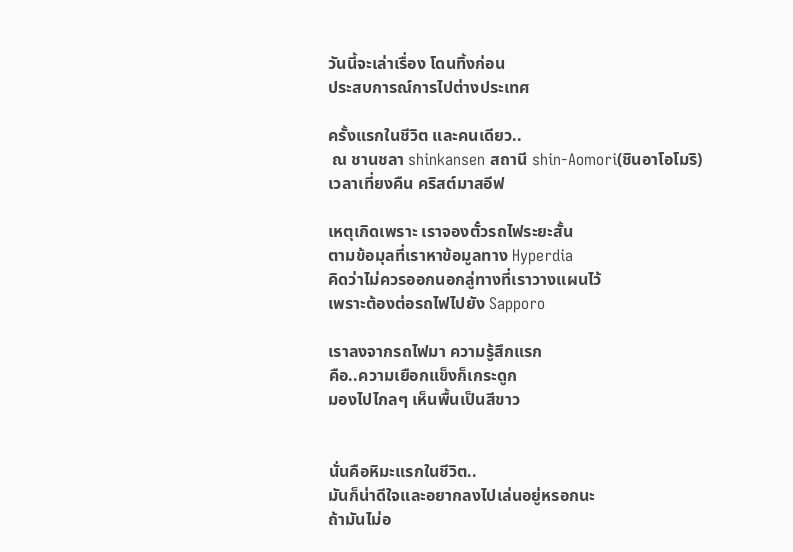วันนี้จะเล่าเรื่อง โดนทิ้งก่อน
ประสบการณ์การไปต่างประเทศ

ครั้งแรกในชีวิต และคนเดียว..
 ณ ชานชลา shinkansen สถานี shin-Aomori(ชินอาโอโมริ)
เวลาเที่ยงคืน คริสต์มาสอีฟ

เหตุเกิดเพราะ เราจองตั๋วรถไฟระยะสั้น
ตามข้อมุลที่เราหาข้อมูลทาง Hyperdia
คิดว่าไม่ควรออกนอกลู่ทางที่เราวางแผนไว้
เพราะต้องต่อรถไฟไปยัง Sapporo

เราลงจากรถไฟมา ความรู้สึกแรก
คือ..ความเยือกแข็งก็เกระดูก
มองไปไกลๆ เห็นพื้นเป็นสีขาว


นั่นคือหิมะแรกในชีวิต..
มันก็น่าดีใจและอยากลงไปเล่นอยู่หรอกนะ
ถ้ามันไม่อ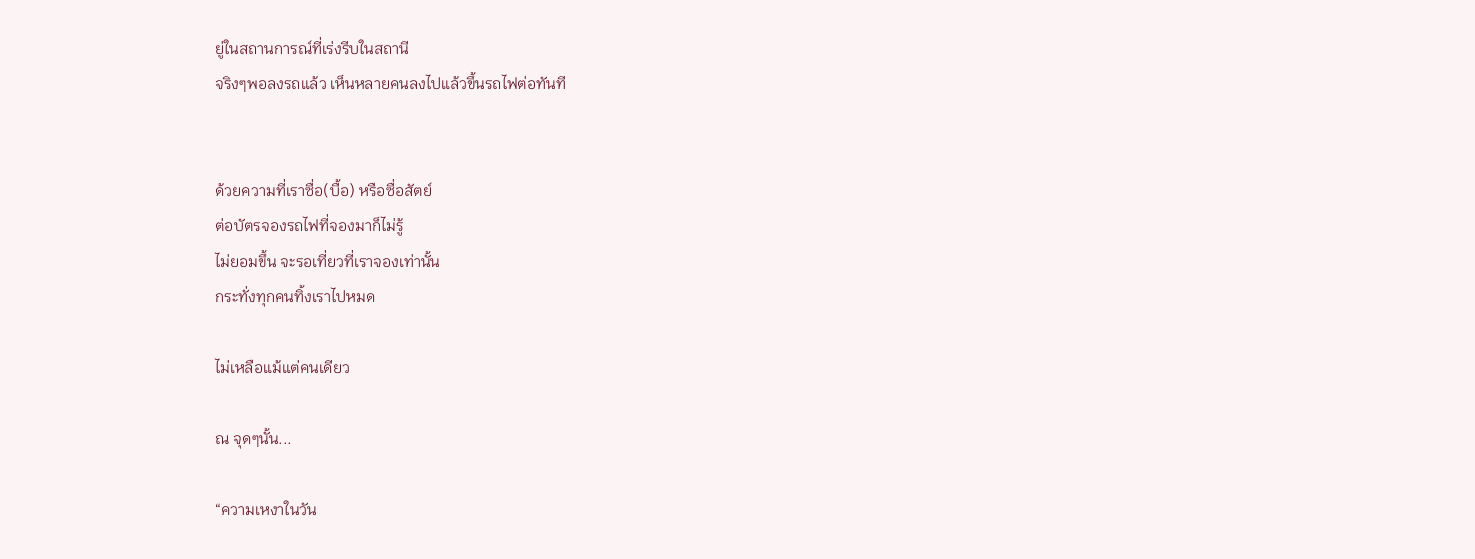ยู่ในสถานการณ์ที่เร่งรีบในสถานี
จริงๆพอลงรถแล้ว เห็นหลายคนลงไปแล้วขึ้นรถไฟต่อทันที


ด้วยความที่เราซื่อ(บื้อ) หรือซื่อสัตย์
ต่อบัตรจองรถไฟที่จองมาก็ไม่รู้
ไม่ยอมขึ้น จะรอเที่ยวที่เราจองเท่านั้น
กระทั่งทุกคนทิ้งเราไปหมด

ไม่เหลือแม้แต่คนเดียว

ณ จุดๆนั้น...

“ความเหงาในวัน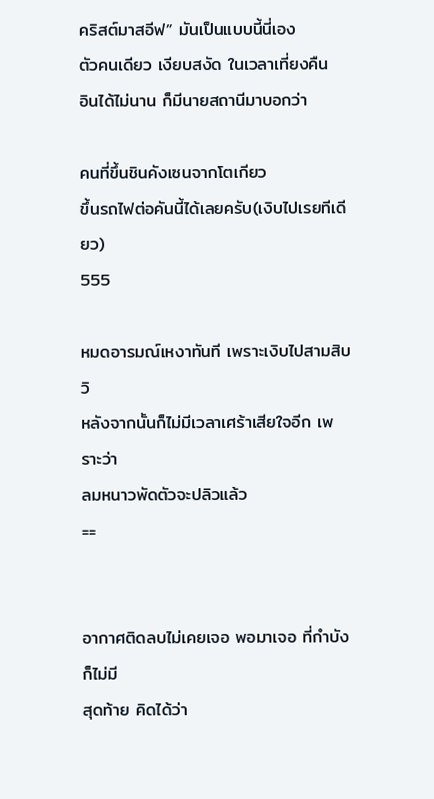คริสต์มาสอีฟ” มันเป็นแบบนี้นี่เอง
ตัวคนเดียว เงียบสงัด ในเวลาเที่ยงคืน
อินได้ไม่นาน ก็มีนายสถานีมาบอกว่า

คนที่ขึ้นชินคังเซนจากโตเกียว
ขึ้นรถไฟต่อคันนี้ได้เลยครับ(เงิบไปเรยทีเดียว)
555

หมดอารมณ์เหงาทันที เพราะเงิบไปสามสิบวิ
หลังจากนั้นก็ไม่มีเวลาเศร้าเสียใจอีก เพราะว่า
ลมหนาวพัดตัวจะปลิวแล้ว
==


อากาศติดลบไม่เคยเจอ พอมาเจอ ที่กำบังก็ไม่มี
สุดท้าย คิดได้ว่า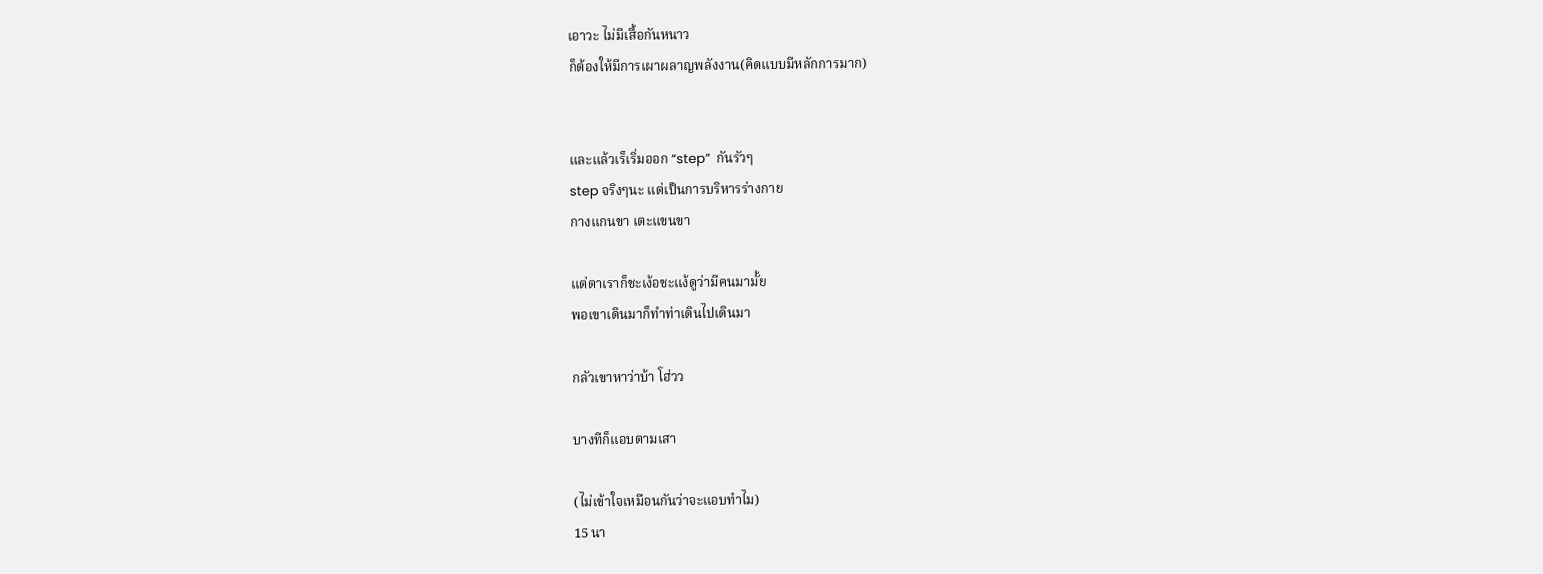เอาวะ ไม่มีเสื้อกันหนาว
ก็ต้องให้มีการเผาผลาญพลังงาน(คิดแบบมีหลักการมาก)


และแล้วเร็เริ่มออก “step”  กันรัวๆ
step จริงๆนะ แต่เป็นการบริหารร่างกาย
กางแกนขา เตะแขนขา

แต่ตาเราก็ชะเง้อชะแง้ดูว่ามีคนมามั้ย
พอเขาเดินมาก็ทำท่าเดินไปเดินมา

กลัวเขาหาว่าบ้า โฮ่วว

บางทีก็แอบตามเสา

(ไม่เข้าใจเหมือนกันว่าจะแอบทำไม)
15 นา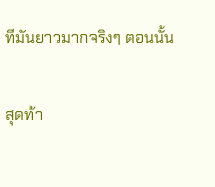ทีมันยาวมากจริงๆ ตอนนั้น

สุดท้า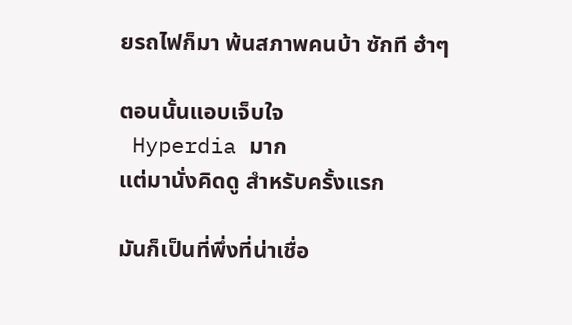ยรถไฟก็มา พ้นสภาพคนบ้า ซักที ฮ๋าๆ

ตอนนั้นแอบเจ็บใจ
 Hyperdia มาก
แต่มานั่งคิดดู สำหรับครั้งแรก

มันก็เป็นที่พึ่งที่น่าเชื่อ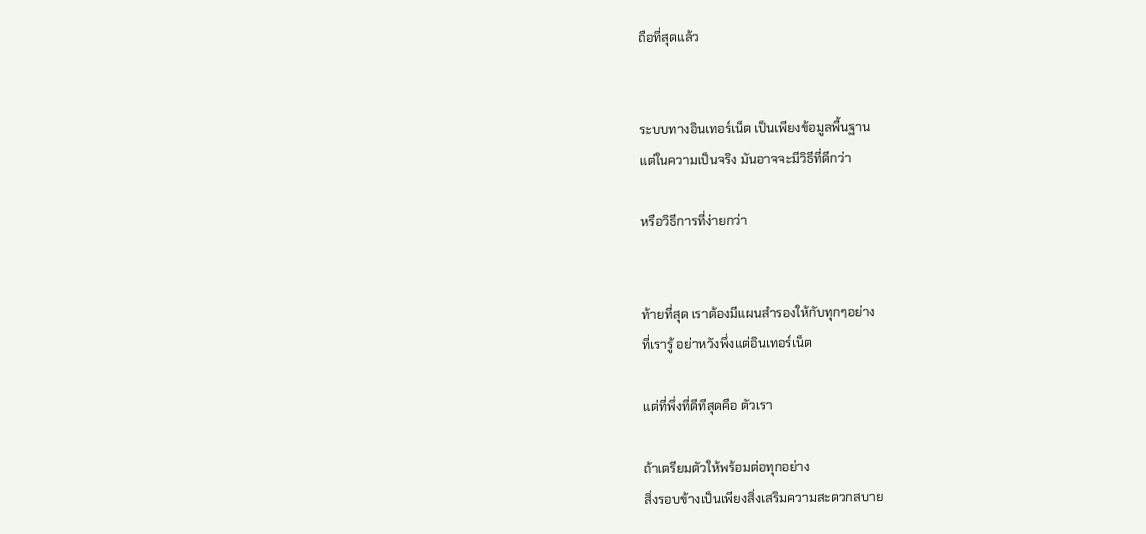ถือที่สุดแล้ว


ระบบทางอินเทอร์เน็ต เป็นเพียงข้อมูลพื้นฐาน
แต่ในความเป็นจริง มันอาจจะมีวิธีที่ดีกว่า

หรือวิธีการที่ง่ายกว่า


ท้ายที่สุด เราต้องมีแผนสำรองให้กับทุกๆอย่าง
ที่เรารู้ อย่าหวังพึ่งแต่อินเทอร์เน็ต

แต่ที่พึ่งที่ดีทีสุดคือ ตัวเรา

ถ้าเตรียมตัวให้พร้อมต่อทุกอย่าง
สิ่งรอบข้างเป็นเพียงสิ่งเสริมความสะดวกสบาย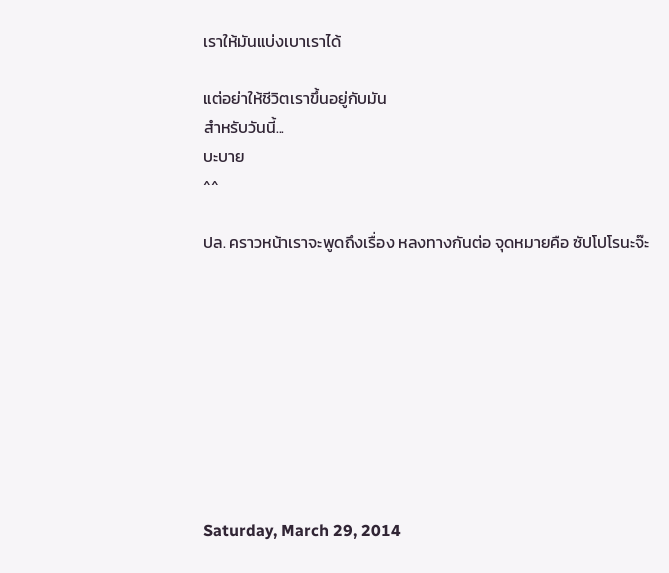เราให้มันแบ่งเบาเราได้

แต่อย่าให้ชีวิตเราขึ้นอยู่กับมัน
สำหรับวันนี้...
บะบาย
^^

ปล. คราวหน้าเราจะพูดถึงเรื่อง หลงทางกันต่อ จุดหมายคือ ซัปโปโรนะจ๊ะ









Saturday, March 29, 2014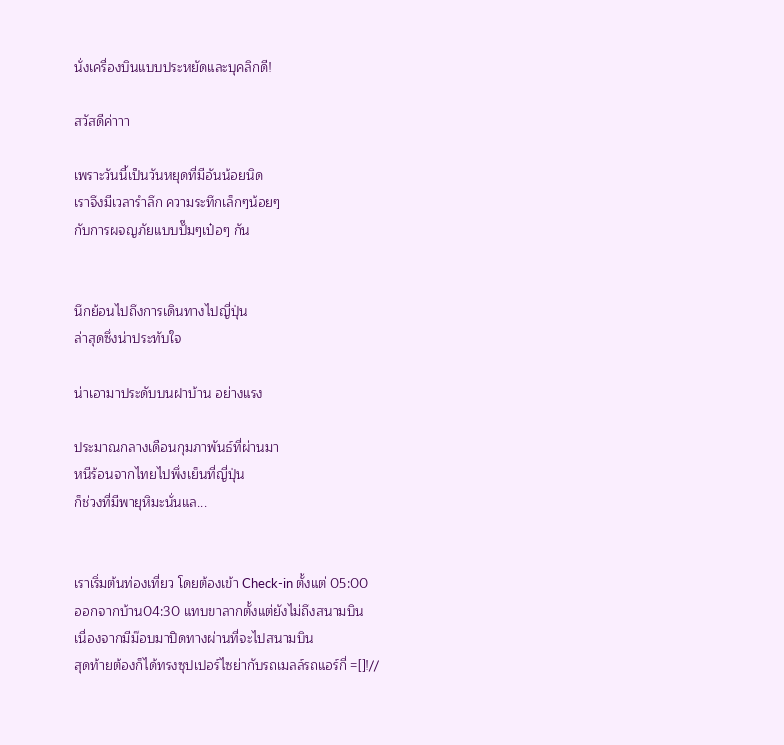นั่งเครื่องบินแบบประหยัดและบุคลิกดี!

สวัสดีค่าาา

เพราะวันนี้เป็นวันหยุดที่มีอันน้อยนิด
เราจึงมีเวลารำลึก ความระทึกเล็กๆน้อยๆ
กับการผจญภัยแบบปั๊มๆเป๋อๆ กัน


นึกย้อนไปถึงการเดินทางไปญี่ปุ่น
ล่าสุดซึ่งน่าประทับใจ

น่าเอามาประดับบนฝาบ้าน อย่างแรง

ประมาณกลางเดือนกุมภาพันธ์ที่ผ่านมา
หนีร้อนจากไทยไปพึ่งเย็นที่ญี่ปุ่น
ก็ช่วงที่มีพายุหิมะนั่นแล...


เราเริ่มต้นท่องเที่ยว โดยต้องเข้า Check-in ตั้งแต่ 05:00
ออกจากบ้าน04:30 แทบขาลากตั้งแต่ยังไม่ถึงสนามบิน
เนื่องจากมีม๊อบมาปิดทางผ่านที่จะไปสนามบิน
สุดท้ายต้องก็ได้ทรงซุปเปอร์ไซย่ากับรถเมลล์รถแอร์กี่ =[]!//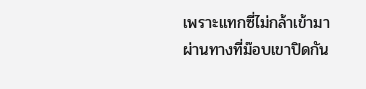เพราะแทกซี่ไม่กล้าเข้ามา ผ่านทางที่ม๊อบเขาปิดกัน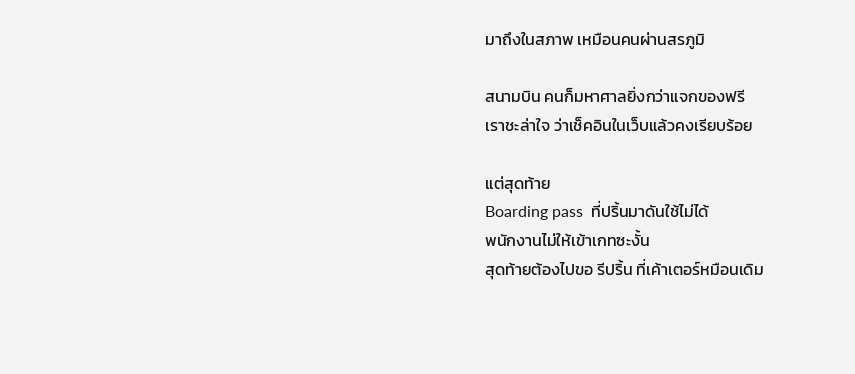มาถึงในสภาพ เหมือนคนผ่านสรภูมิ

สนามบิน คนก็มหาศาลยิ่งกว่าแจกของฟรี
เราชะล่าใจ ว่าเช็คอินในเว็บแล้วคงเรียบร้อย

แต่สุดท้าย
Boarding pass  ที่ปริ้นมาดันใช้ไม่ได้
พนักงานไม่ให้เข้าเกทซะงั้น
สุดท้ายต้องไปขอ รีปริ้น ที่เค้าเตอร์หมือนเดิม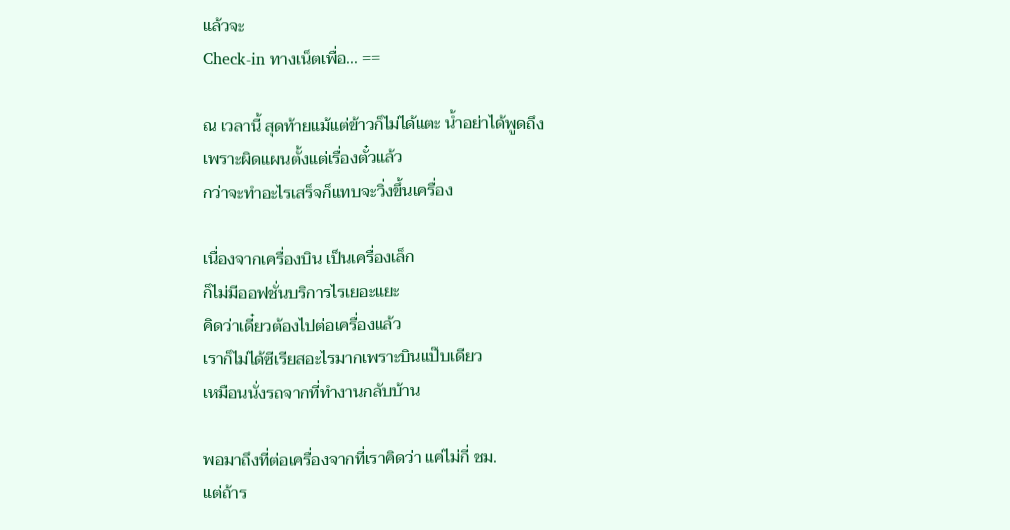แล้วจะ
Check-in ทางเน็ตเพื่อ... ==

ณ เวลานี้ สุดท้ายแม้แต่ข้าวก็ไม่ได้แตะ น้ำอย่าได้พูดถึง
เพราะผิดแผนตั้งแต่เรื่องตั๋วแล้ว
กว่าจะทำอะไรเสร็จก็แทบจะวิ่งขึ้นเครื่อง

เนื่องจากเครื่องบิน เป็นเครื่องเล็ก
ก็ไม่มีออฟชั่นบริการไรเยอะแยะ
คิดว่าเดี๋ยวต้องไปต่อเครื่องแล้ว
เราก็ไม่ได้ซีเรียสอะไรมากเพราะบินแป๊บเดียว
เหมือนนั่งรถจากที่ทำงานกลับบ้าน

พอมาถึงที่ต่อเครื่องจากที่เราคิดว่า แค่ไม่กี่ ชม.
แต่ถ้าร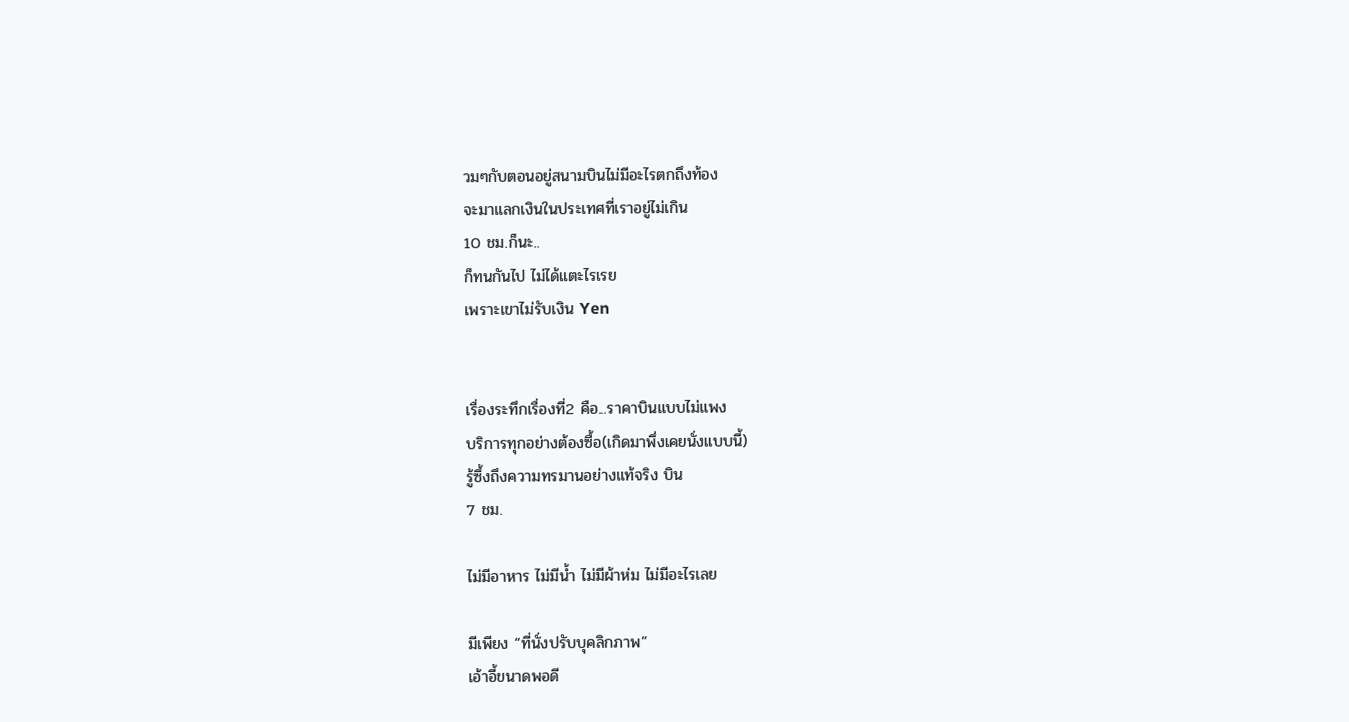วมๆกับตอนอยู่สนามบินไม่มีอะไรตกถึงท้อง
จะมาแลกเงินในประเทศที่เราอยู่ไม่เกิน
10 ชม.ก็นะ..
ก็ทนกันไป ไม่ได้แตะไรเรย
เพราะเขาไม่รับเงิน Yen


เรื่องระทึกเรื่องที่2 คือ...ราคาบินแบบไม่แพง
บริการทุกอย่างต้องซื้อ(เกิดมาพึ่งเคยนั่งแบบนี้)
รู้ซึ้งถึงความทรมานอย่างแท้จริง บิน
7 ชม.

ไม่มีอาหาร ไม่มีน้ำ ไม่มีผ้าห่ม ไม่มีอะไรเลย

มีเพียง “ที่นั่งปรับบุคลิกภาพ”
เอ้าอี้ขนาดพอดี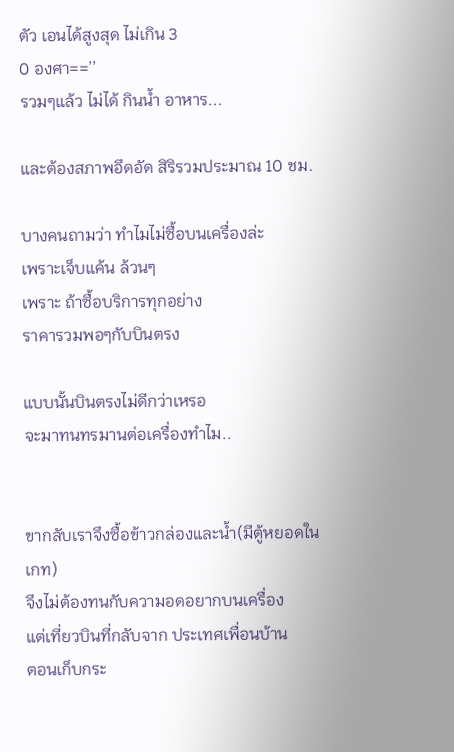ตัว เอนได้สูงสุด ไม่เกิน 3
0 องศา==’’
รวมๆแล้ว ไม่ได้ กินน้ำ อาหาร...

และต้องสภาพอึดอัด สิริรวมประมาณ 10 ชม.

บางคนถามว่า ทำไมไม่ซื้อบนเครื่องล่ะ
เพราะเจ็บแค้น ล้วนๆ
เพราะ ถ้าซื้อบริการทุกอย่าง
ราคารวมพอๆกับบินตรง

แบบนั้นบินตรงไม่ดีกว่าเหรอ
จะมาทนทรมานต่อเครื่องทำไม..


ขากลับเราจึงซื้อข้าวกล่องและน้ำ(มีตู้หยอดในเกท)
จึงไม่ต้องทนกับความอดอยากบนเครื่อง
แต่เที่ยวบินที่กลับจาก ประเทศเพื่อนบ้าน
ตอนเก็บกระ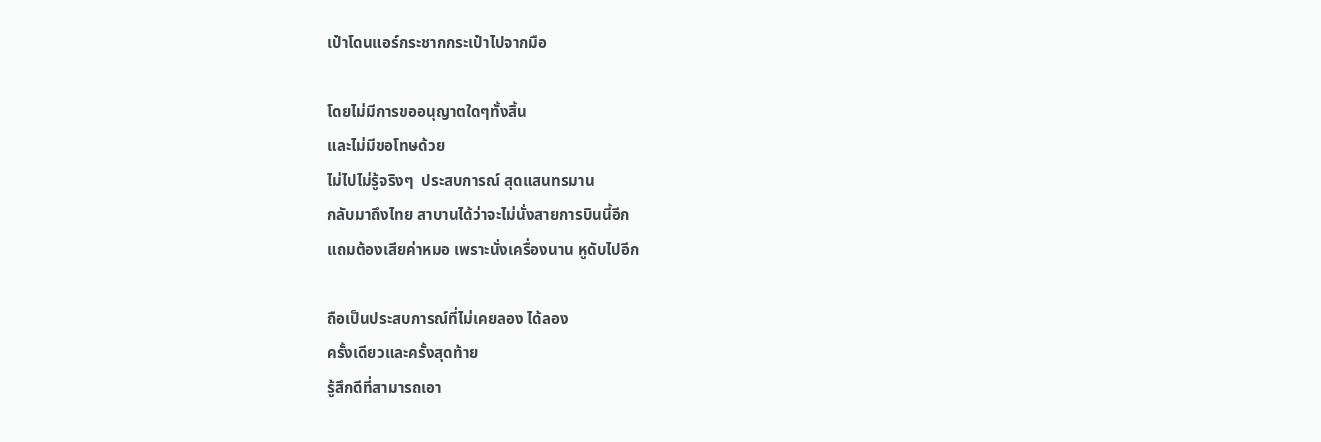เป๋าโดนแอร์กระชากกระเป๋าไปจากมือ

โดยไม่มีการขออนุญาตใดๆทั้งสิ้น
และไม่มีขอโทษด้วย
ไม่ไปไม่รู้จริงๆ  ประสบการณ์ สุดแสนทรมาน
กลับมาถึงไทย สาบานได้ว่าจะไม่นั่งสายการบินนี้อีก
แถมต้องเสียค่าหมอ เพราะนั่งเครื่องนาน หูดับไปอีก

ถือเป็นประสบการณ์ที่ไม่เคยลอง ได้ลอง
ครั้งเดียวและครั้งสุดท้าย
รู้สึกดีที่สามารถเอา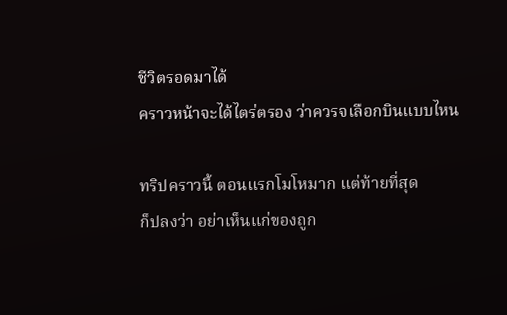ชีวิตรอดมาได้
คราวหน้าจะได้ไตร่ตรอง ว่าควรจเลือกบินแบบไหน

ทริปคราวนี้ ตอนแรกโมโหมาก แต่ท้ายที่สุด
ก็ปลงว่า อย่าเห็นแก่ของถูก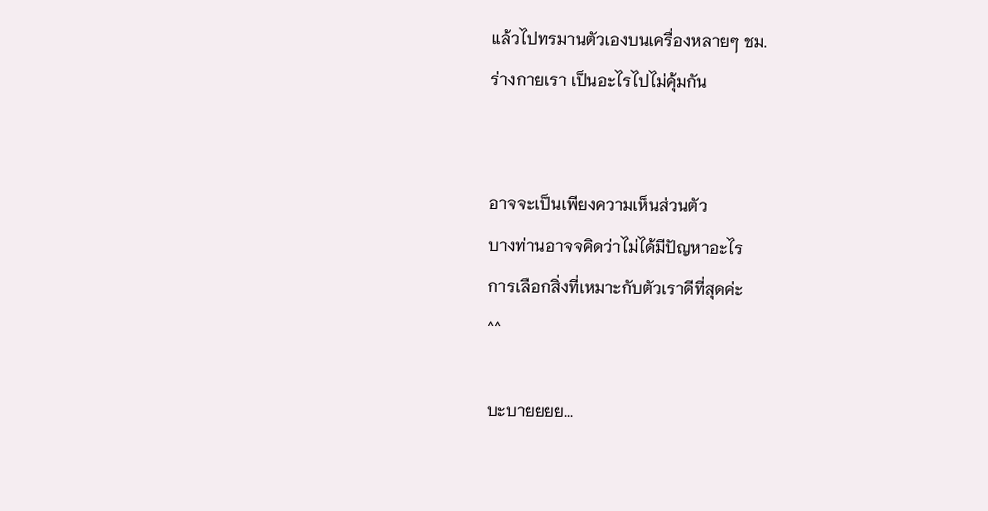แล้วไปทรมานตัวเองบนเครื่องหลายๆ ชม.
ร่างกายเรา เป็นอะไรไปไม่คุ้มกัน


อาจจะเป็นเพียงความเห็นส่วนตัว
บางท่านอาจจคิดว่าไม่ได้มีปัญหาอะไร
การเลือกสิ่งที่เหมาะกับตัวเราดีที่สุดค่ะ
^^

บะบายยยย...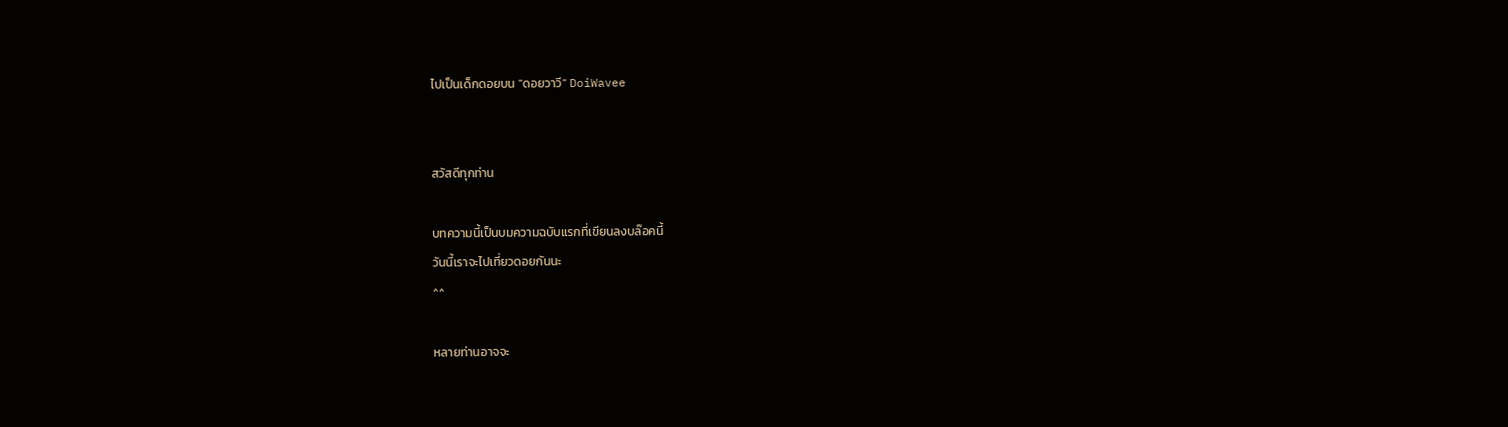ไปเป็นเด็กดอยบน "ดอยวาวี" DoiWavee


สวัสดีทุกท่าน

บทความนี้เป็นบมความฉบับแรกที่เขียนลงบล๊อคนี้
วันนี้เราจะไปเที่ยวดอยกันนะ
^^

หลายท่านอาจจะ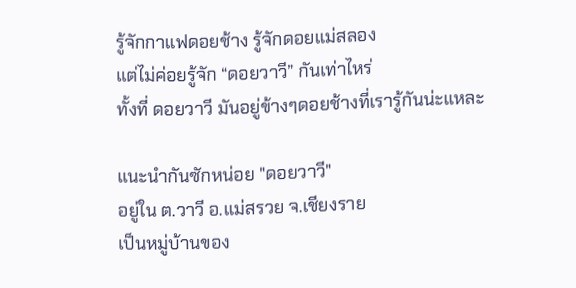รู้จักกาแฟดอยช้าง รู้จักดอยแม่สลอง
แต่ไม่ค่อยรู้จัก “ดอยวาวี” กันเท่าไหร่
ทั้งที่ ดอยวาวี มันอยู่ข้างๆดอยช้างที่เรารู้กันน่ะแหละ

แนะนำกันซักหน่อย "ดอยวาวี"
อยู่ใน ต.วาวี อ.แม่สรวย จ.เชียงราย
เป็นหมู่บ้านของ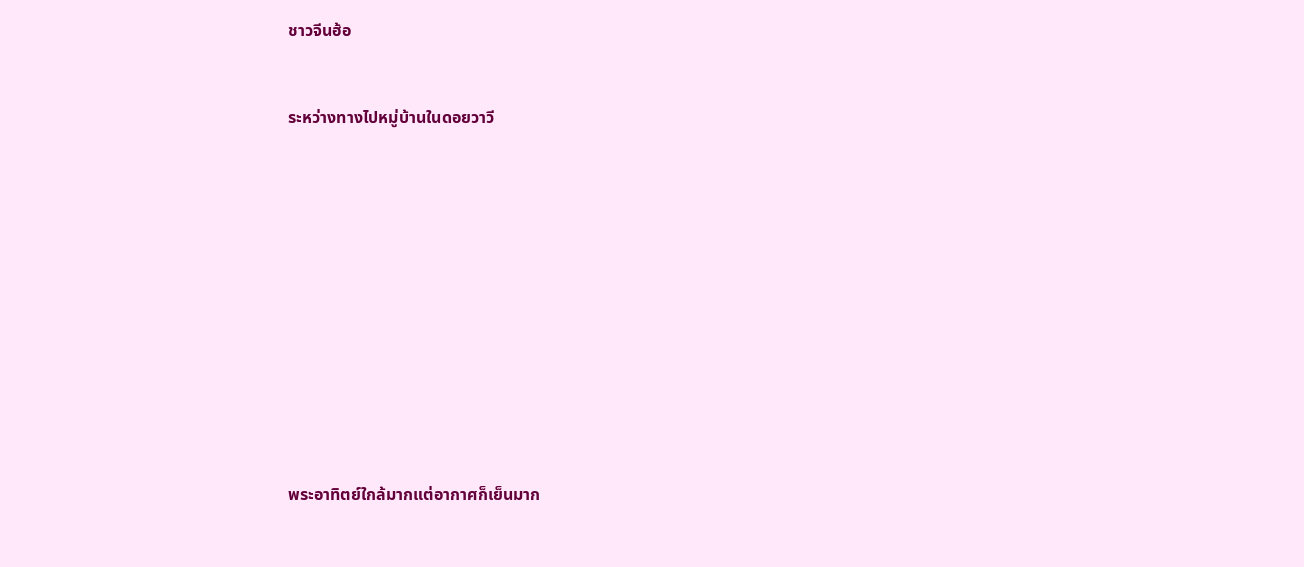ชาวจีนฮ้อ


ระหว่างทางไปหมู่บ้านในดอยวาวี












พระอาทิตย์ใกล้มากแต่อากาศก็เย็นมาก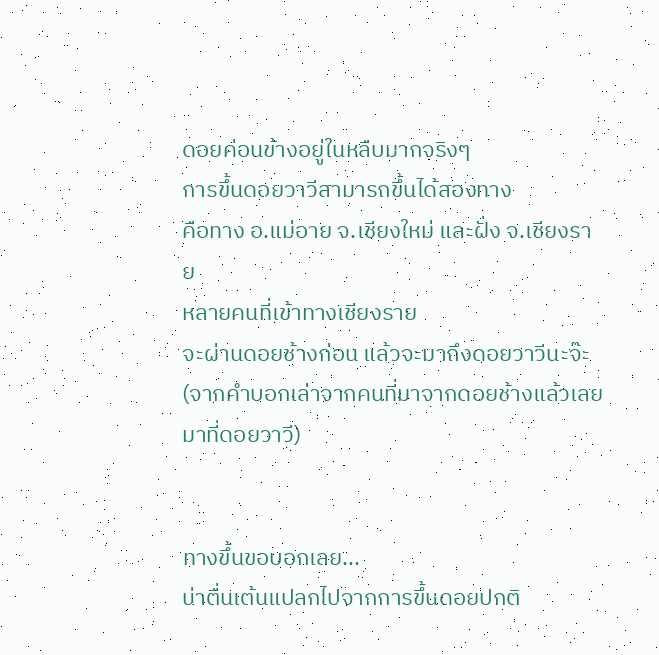ดอยค่อนข้างอยู่ในหลืบมากจริงๆ
การขึ้นดอยวาวีสามารถขึ้นได้สองทาง
คือทาง อ.แม่อาย จ.เชียงใหม่ และฝั่ง จ.เชียงราย
หลายคนที่เข้าทางเชียงราย
จะผ่านดอยช้างก่อน แล้วจะมาถึงดอยวาวีนะจ๊ะ
(จากคำบอกเล่าจากคนที่มาจากดอยช้างแล้วเลยมาที่ดอยวาวี)


ทางขึ้นขอบอกเลย...
น่าตื่นเต้นแปลกไปจากการขึ้นดอยปกติ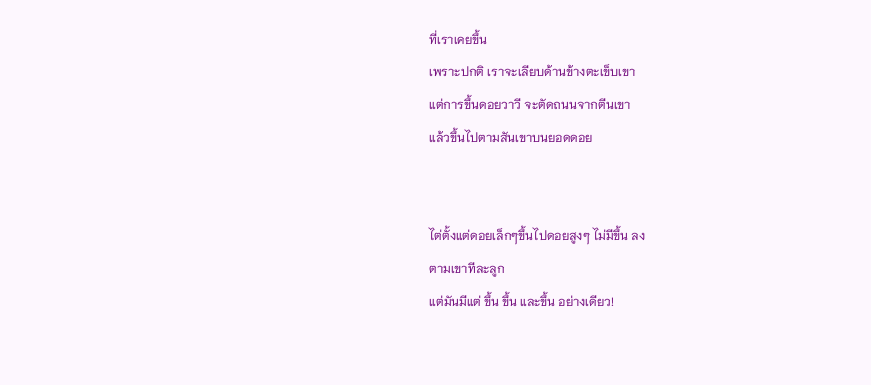ที่เราเคยขึ้น
เพราะปกติ เราจะเลียบด้านข้างตะเข็บเขา
แต่การขึ้นดอยวาวี จะตัดถนนจากตีนเขา
แล้วขึ้นไปตามสันเขาบนยอดดอย


ไต่ตั้งแต่ดอยเล็กๆขึ้นไปดอยสูงๆ ไม่มีขึ้น ลง
ตามเขาทีละลูก
แต่มันมีแต่ ขึ้น ขึ้น และขึ้น อย่างเดียว!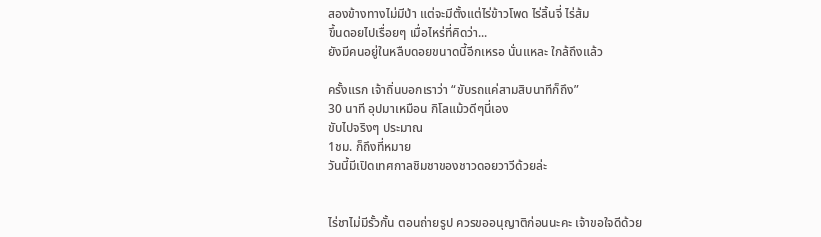สองข้างทางไม่มีป่า แต่จะมีตั้งแต่ไร่ข้าวโพด ไร่ลิ้นจี่ ไร่ส้ม
ขึ้นดอยไปเรื่อยๆ เมื่อไหร่ที่คิดว่า...
ยังมีคนอยู่ในหลืบดอยขนาดนี้อีกเหรอ นั่นแหละ ใกล้ถึงแล้ว

ครั้งแรก เจ้าถิ่นบอกเราว่า “ขับรถแค่สามสิบนาทีก็ถึง”
30 นาที อุปมาเหมือน กิโลแม้วดีๆนี่เอง
ขับไปจริงๆ ประมาณ
1ชม. ก็ถึงที่หมาย
วันนี้มีเปิดเทศกาลชิมชาของชาวดอยวาวีด้วยล่ะ


ไร่ชาไม่มีรั้วกั้น ตอนถ่ายรูป ควรขออนุญาติก่อนนะคะ เจ้าขอใจดีด้วย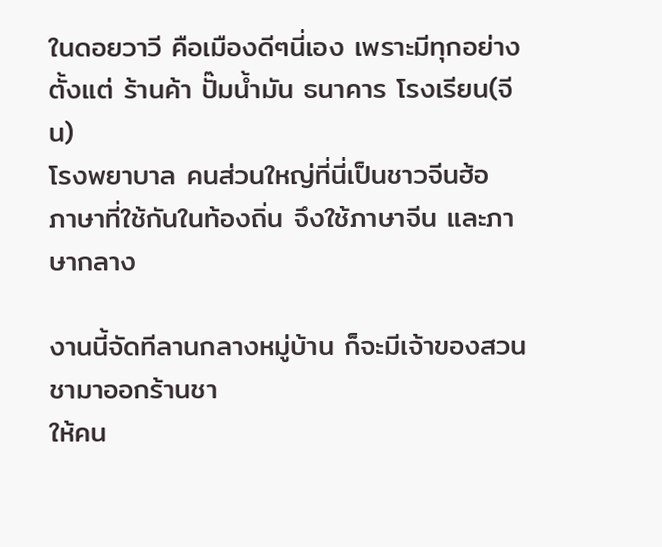ในดอยวาวี คือเมืองดีๆนี่เอง เพราะมีทุกอย่าง
ตั้งแต่ ร้านค้า ปั๊มน้ำมัน ธนาคาร โรงเรียน(จีน)
โรงพยาบาล คนส่วนใหญ่ที่นี่เป็นชาวจีนฮ้อ
ภาษาที่ใช้กันในท้องถิ่น จึงใช้ภาษาจีน และภาษากลาง

งานนี้จัดทีลานกลางหมู่บ้าน ก็จะมีเจ้าของสวนชามาออกร้านชา
ให้คน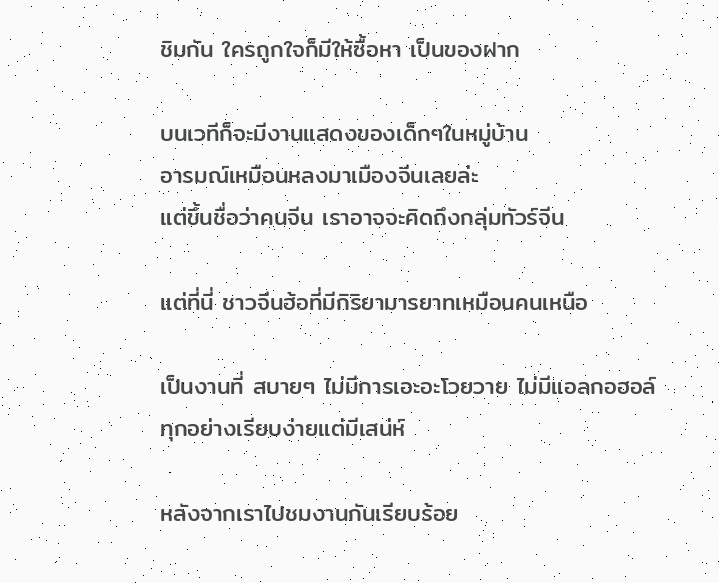ชิมกัน ใครถูกใจก็มีให้ซื้อหา เป็นของฝาก

บนเวทีก็จะมีงานแสดงของเด็กๆในหมู่บ้าน
อารมณ์เหมือนหลงมาเมืองจีนเลยล่ะ
แต่ขึ้นชื่อว่าคนจีน เราอาจจะคิดถึงกลุ่มทัวร์จีน

แต่ที่นี่ ชาวจีนฮ้อที่มีกิริยามารยาทเหมือนคนเหนือ

เป็นงานที่ สบายๆ ไม่มีการเอะอะโวยวาย ไม่มีแอลกอฮอล์
ทุกอย่างเรียบง่ายแต่มีเสน่ห์

หลังจากเราไปชมงานกันเรียบร้อย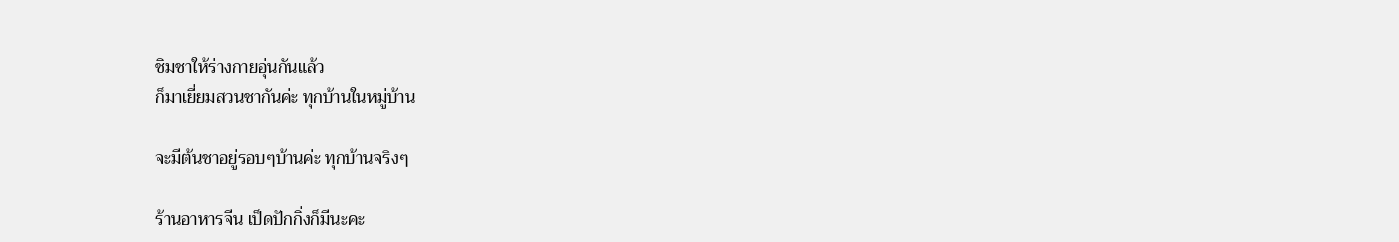ชิมชาให้ร่างกายอุ่นกันแล้ว
ก็มาเยี่ยมสวนชากันค่ะ ทุกบ้านในหมู่บ้าน

จะมีต้นชาอยู่รอบๆบ้านค่ะ ทุกบ้านจริงๆ

ร้านอาหารจีน เป็ดปักกิ่งก็มีนะคะ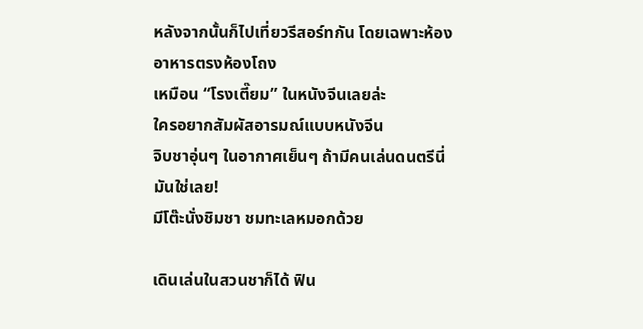หลังจากนั้นก็ไปเที่ยวรีสอร์ทกัน โดยเฉพาะห้องอาหารตรงห้องโถง
เหมือน “โรงเตี๊ยม” ในหนังจีนเลยล่ะ
ใครอยากสัมผัสอารมณ์แบบหนังจีน
จิบชาอุ่นๆ ในอากาศเย็นๆ ถ้ามีคนเล่นดนตรีนี่มันใช่เลย!
มีโต๊ะนั่งชิมชา ชมทะเลหมอกด้วย

เดินเล่นในสวนชาก็ได้ ฟิน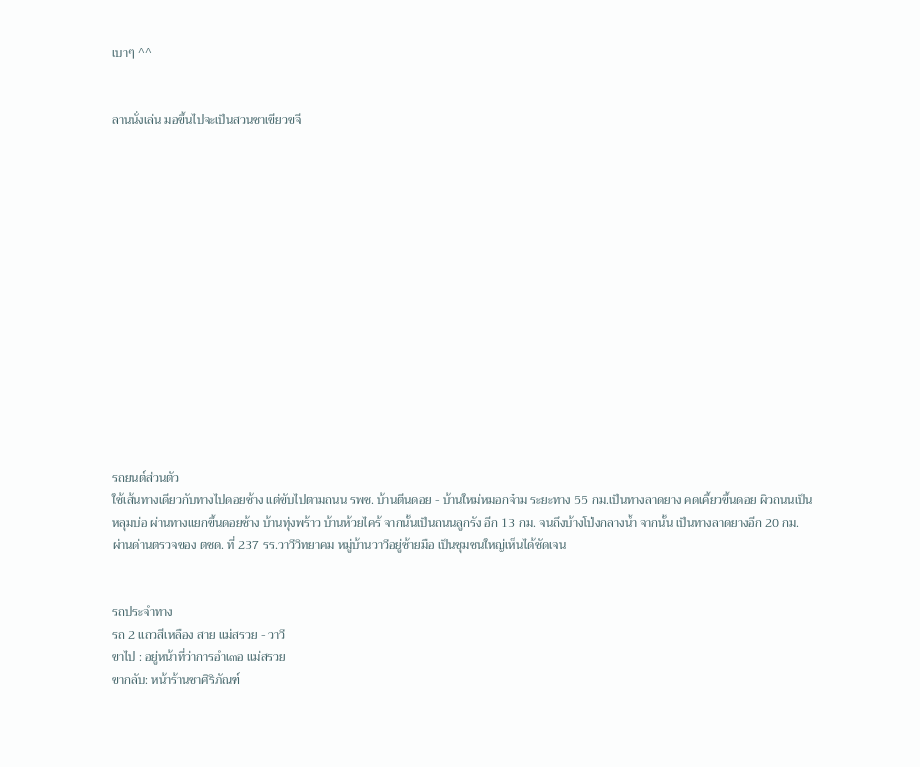เบาๆ ^^


ลานนั่งเล่น มอขึ้นไปจะเป็นสวนชาเขียวขจี















รถยนต์ส่วนตัว
ใช้เส้นทางเดียวกับทางไปดอยช้าง แต่ขับไปตามถนน รพช. บ้านตีนดอย - บ้านใหม่หมอกจ๋าม ระยะทาง 55 กม.เป็นทางลาดยาง คดเคี้ยวขึ้นดอย ผิวถนนเป็นหลุมบ่อ ผ่านทางแยกขึ้นดอยช้าง บ้านทุ่งพร้าว บ้านห้วยไคร้ จากนั้นเป็นถนนลูกรัง อีก 13 กม. จนถึงบ้างโป่งกลางน้ำ จากนั้น เป็นทางลาดยางอีก 20 กม. ผ่านด่านตรวจของ ตชด. ที่ 237 รร.วาวีวิทยาคม หมู่บ้านวาวีอยู่ซ้ายมือ เป็นชุมชนใหญ่เห็นได้ชัดเจน


รถประจำทาง
รถ 2 แถวสีเหลือง สาย แม่สรวย - วาวี
ขาไป : อยู่หน้าที่ว่าการอำเ๓อ แม่สรวย
ขากลับ: หน้าร้านชาศิริภัณฑ์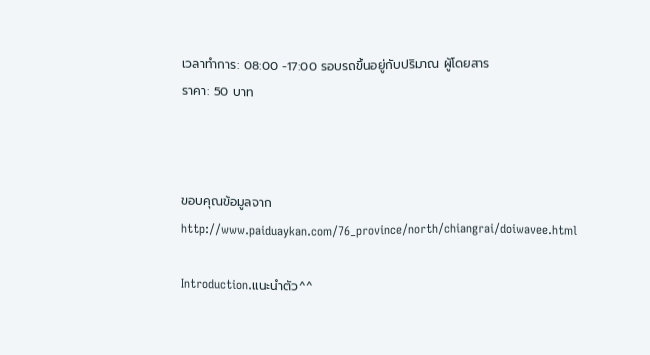เวลาทำการ: 08:00 -17:00 รอบรถขึ้นอยู่กับปริมาณ ผู้โดยสาร
ราคา: 50 บาท



ขอบคุณข้อมูลจาก http://www.paiduaykan.com/76_province/north/chiangrai/doiwavee.html

Introduction.แนะนำตัว^^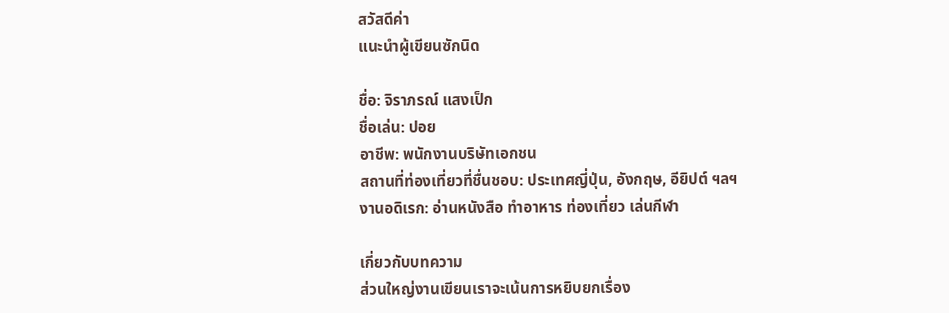สวัสดีค่า
แนะนำผู้เขียนซักนิด

ชื่อ: จิราภรณ์ แสงเป็ก
ชื่อเล่น: ปอย
อาชีพ: พนักงานบริษัทเอกชน
สถานที่ท่องเที่ยวที่ชื่นชอบ: ประเทศญี่ปุ่น, อังกฤษ, อียิปต์ ฯลฯ
งานอดิเรก: อ่านหนังสือ ทำอาหาร ท่องเที่ยว เล่นกีฬา

เกี่ยวกับบทความ
ส่วนใหญ่งานเขียนเราจะเน้นการหยิบยกเรื่อง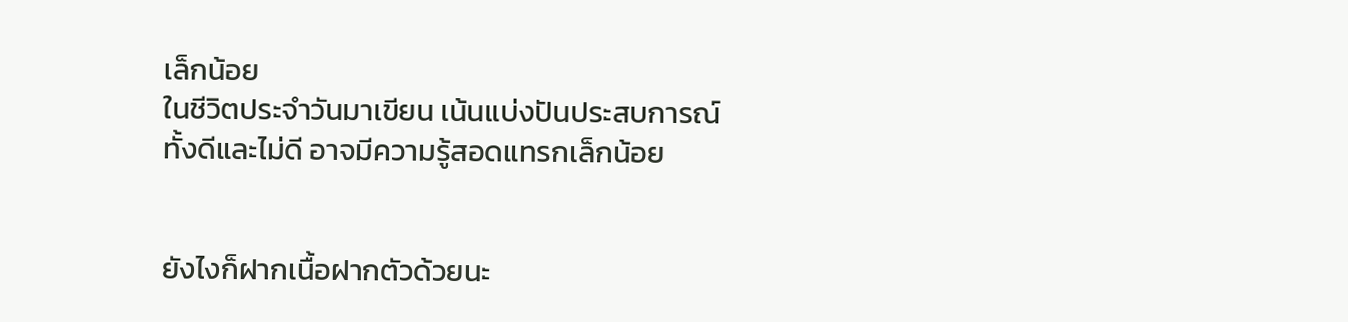เล็กน้อย
ในชีวิตประจำวันมาเขียน เน้นแบ่งปันประสบการณ์
ทั้งดีและไม่ดี อาจมีความรู้สอดแทรกเล็กน้อย


ยังไงก็ฝากเนื้อฝากตัวด้วยนะ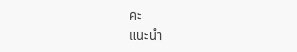คะ
แนะนำ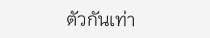ตัวกันเท่า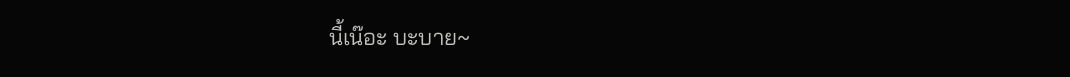นี้เน๊อะ บะบาย~